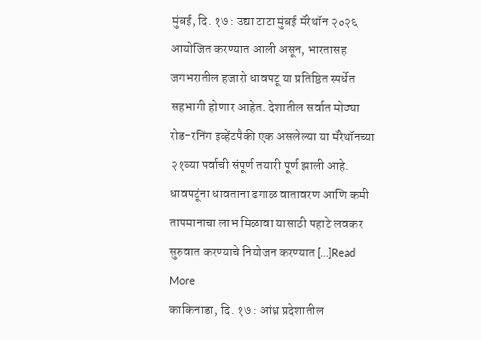मुंबई, दि. १७ : उद्या टाटा मुंबई मॅरेथॉन २०२६ आयोजित करण्यात आली असून, भारतासह जगभरातील हजारो धावपटू या प्रतिष्ठित स्पर्धेत सहभागी होणार आहेत. देशातील सर्वात मोठ्या रोड-रनिंग इव्हेंटपैकी एक असलेल्या या मॅरेथॉनच्या २१व्या पर्वाची संपूर्ण तयारी पूर्ण झाली आहे. धावपटूंना धावताना ढगाळ वातावरण आणि कमी तापमानाचा लाभ मिळावा यासाठी पहाटे लवकर सुरुवात करण्याचे नियोजन करण्यात […]Read More
काकिनाडा, दि. १७ : आंध्र प्रदेशातील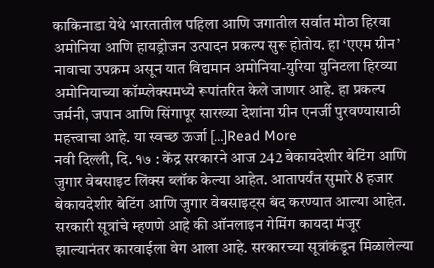काकिनाडा येथे भारतातील पहिला आणि जगातील सर्वात मोठा हिरवा अमोनिया आणि हायड्रोजन उत्पादन प्रकल्प सुरू होतोय. हा ‘एएम ग्रीन’ नावाचा उपक्रम असून यात विद्यमान अमोनिया-युरिया युनिटला हिरव्या अमोनियाच्या कॉम्प्लेक्समध्ये रूपांतरित केले जाणार आहे. हा प्रकल्प जर्मनी, जपान आणि सिंगापूर सारख्या देशांना ग्रीन एनर्जी पुरवण्यासाठी महत्त्वाचा आहे. या स्वच्छ ऊर्जा […]Read More
नवी दिल्ली, दि. १७ : केंद्र सरकारने आज 242 बेकायदेशीर बेटिंग आणि जुगार वेबसाइट लिंक्स ब्लॉक केल्या आहेत. आतापर्यंत सुमारे 8 हजार बेकायदेशीर बेटिंग आणि जुगार वेबसाइट्स बंद करण्यात आल्या आहेत. सरकारी सूत्रांचे म्हणणे आहे की ऑनलाइन गेमिंग कायदा मंजूर झाल्यानंतर कारवाईला वेग आला आहे. सरकारच्या सूत्रांकंडून मिळालेल्या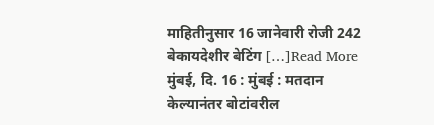माहितीनुसार 16 जानेवारी रोजी 242 बेकायदेशीर बेटिंग […]Read More
मुंबई, दि. 16 : मुंबई : मतदान केल्यानंतर बोटांवरील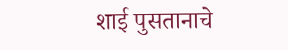शाई पुसतानाचे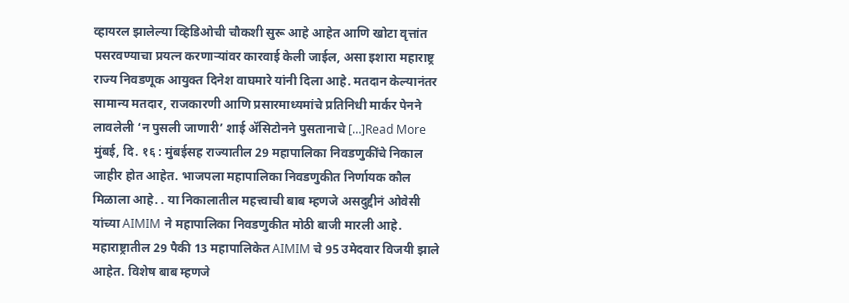व्हायरल झालेल्या व्हिडिओची चौकशी सुरू आहे आहेत आणि खोटा वृत्तांत पसरवण्याचा प्रयत्न करणाऱ्यांवर कारवाई केली जाईल, असा इशारा महाराष्ट्र राज्य निवडणूक आयुक्त दिनेश वाघमारे यांनी दिला आहे. मतदान केल्यानंतर सामान्य मतदार, राजकारणी आणि प्रसारमाध्यमांचे प्रतिनिधी मार्कर पेनने लावलेली ‘न पुसली जाणारी’ शाई ॲसिटोनने पुसतानाचे […]Read More
मुंबई, दि. १६ : मुंबईसह राज्यातील 29 महापालिका निवडणुकींचे निकाल जाहीर होत आहेत. भाजपला महापालिका निवडणुकीत निर्णायक कौल मिळाला आहे. . या निकालातील महत्त्वाची बाब म्हणजे असदुद्दीनं ओवेसी यांच्या AIMIM ने महापालिका निवडणुकीत मोठी बाजी मारली आहे. महाराष्ट्रातील 29 पैकी 13 महापालिकेत AIMIM चे 95 उमेदवार विजयी झाले आहेत. विशेष बाब म्हणजे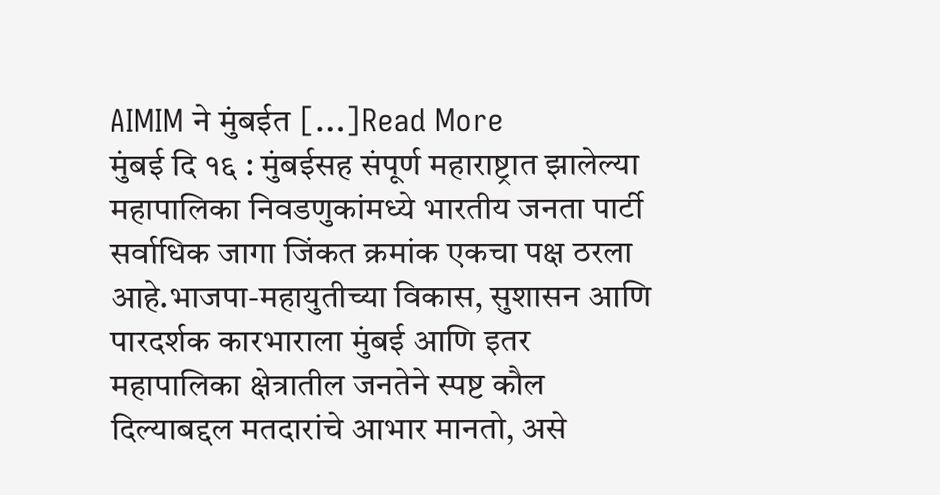AIMIM ने मुंबईत […]Read More
मुंबई दि १६ : मुंबईसह संपूर्ण महाराष्ट्रात झालेल्या महापालिका निवडणुकांमध्ये भारतीय जनता पार्टी सर्वाधिक जागा जिंकत क्रमांक एकचा पक्ष ठरला आहे.भाजपा-महायुतीच्या विकास, सुशासन आणि पारदर्शक कारभाराला मुंबई आणि इतर महापालिका क्षेत्रातील जनतेने स्पष्ट कौल दिल्याबद्दल मतदारांचे आभार मानतो, असे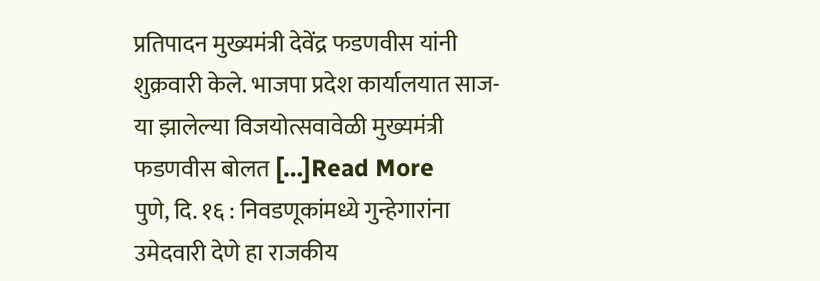प्रतिपादन मुख्यमंत्री देवेंद्र फडणवीस यांनी शुक्रवारी केले. भाजपा प्रदेश कार्यालयात साज-या झालेल्या विजयोत्सवावेळी मुख्यमंत्री फडणवीस बोलत […]Read More
पुणे, दि. १६ : निवडणूकांमध्ये गुन्हेगारांना उमेदवारी देणे हा राजकीय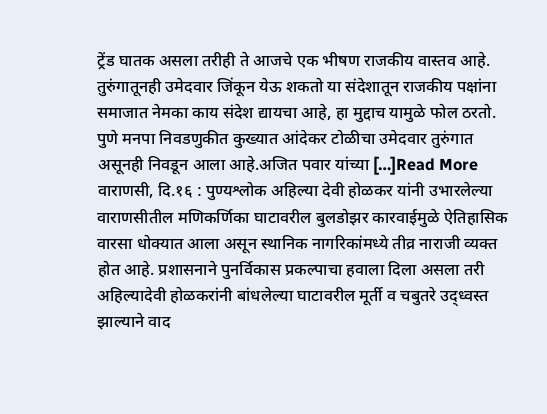ट्रेंड घातक असला तरीही ते आजचे एक भीषण राजकीय वास्तव आहे. तुरुंगातूनही उमेदवार जिंकून येऊ शकतो या संदेशातून राजकीय पक्षांना समाजात नेमका काय संदेश द्यायचा आहे, हा मुद्दाच यामुळे फोल ठरतो. पुणे मनपा निवडणुकीत कुख्यात आंदेकर टोळीचा उमेदवार तुरुंगात असूनही निवडून आला आहे.अजित पवार यांच्या […]Read More
वाराणसी, दि.१६ : पुण्यश्लोक अहिल्या देवी होळकर यांनी उभारलेल्या वाराणसीतील मणिकर्णिका घाटावरील बुलडोझर कारवाईमुळे ऐतिहासिक वारसा धोक्यात आला असून स्थानिक नागरिकांमध्ये तीव्र नाराजी व्यक्त होत आहे. प्रशासनाने पुनर्विकास प्रकल्पाचा हवाला दिला असला तरी अहिल्यादेवी होळकरांनी बांधलेल्या घाटावरील मूर्ती व चबुतरे उद्ध्वस्त झाल्याने वाद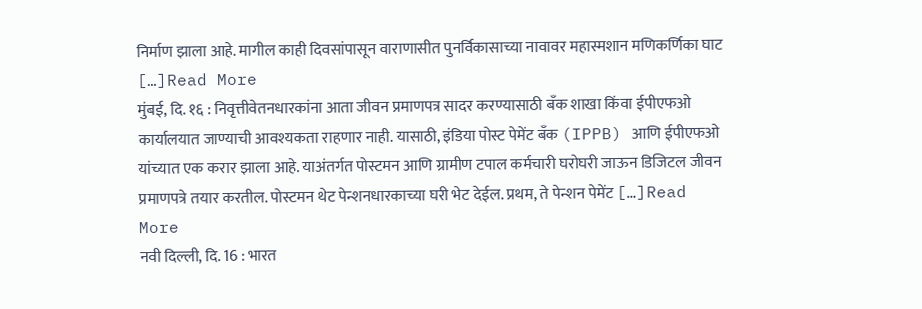निर्माण झाला आहे. मागील काही दिवसांपासून वाराणासीत पुनर्विकासाच्या नावावर महास्मशान मणिकर्णिका घाट […]Read More
मुंबई, दि. १६ : निवृत्तीवेतनधारकांना आता जीवन प्रमाणपत्र सादर करण्यासाठी बँक शाखा किंवा ईपीएफओ कार्यालयात जाण्याची आवश्यकता राहणार नाही. यासाठी, इंडिया पोस्ट पेमेंट बँक (IPPB) आणि ईपीएफओ यांच्यात एक करार झाला आहे. याअंतर्गत पोस्टमन आणि ग्रामीण टपाल कर्मचारी घरोघरी जाऊन डिजिटल जीवन प्रमाणपत्रे तयार करतील. पोस्टमन थेट पेन्शनधारकाच्या घरी भेट देईल. प्रथम, ते पेन्शन पेमेंट […]Read More
नवी दिल्ली, दि. 16 : भारत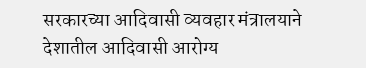सरकारच्या आदिवासी व्यवहार मंत्रालयाने देशातील आदिवासी आरोग्य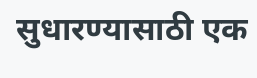सुधारण्यासाठी एक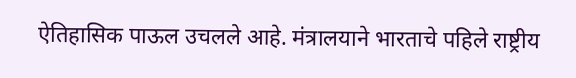ऐतिहासिक पाऊल उचलले आहे. मंत्रालयाने भारताचे पहिले राष्ट्रीय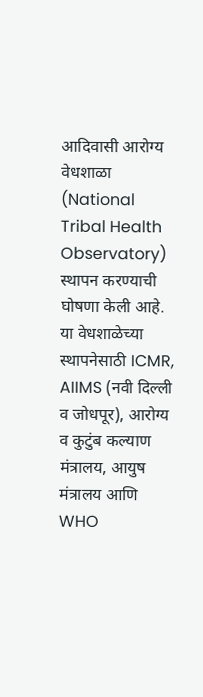आदिवासी आरोग्य वेधशाळा (National Tribal Health Observatory) स्थापन करण्याची घोषणा केली आहे. या वेधशाळेच्या स्थापनेसाठी ICMR, AIIMS (नवी दिल्ली व जोधपूर), आरोग्य व कुटुंब कल्याण मंत्रालय, आयुष मंत्रालय आणि WHO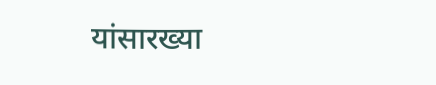यांसारख्या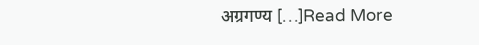अग्रगण्य […]Read More